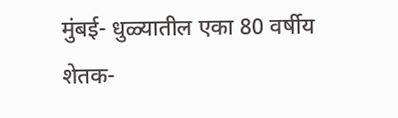मुंबई- धुळ्यातील एका 80 वर्षीय शेतक-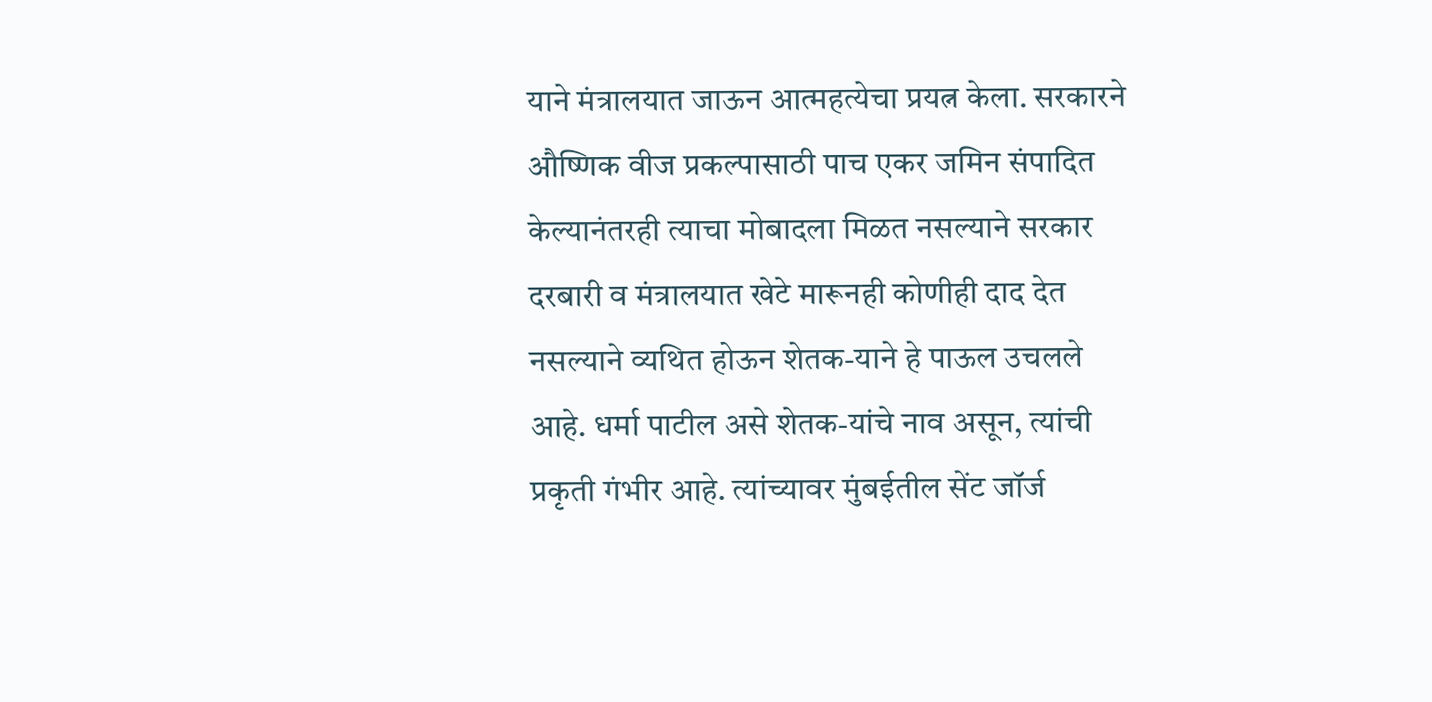याने मंत्रालयात जाऊन आत्महत्येचा प्रयत्न केला. सरकारने औष्णिक वीज प्रकल्पासाठी पाच एकर जमिन संपादित केल्यानंतरही त्याचा मोबादला मिळत नसल्याने सरकार दरबारी व मंत्रालयात खेटे मारूनही कोणीही दाद देत नसल्याने व्यथित होऊन शेतक-याने हे पाऊल उचलले आहे. धर्मा पाटील असे शेतक-यांचे नाव असून, त्यांची प्रकृती गंभीर आहे. त्यांच्यावर मुंबईतील सेंट जॉर्ज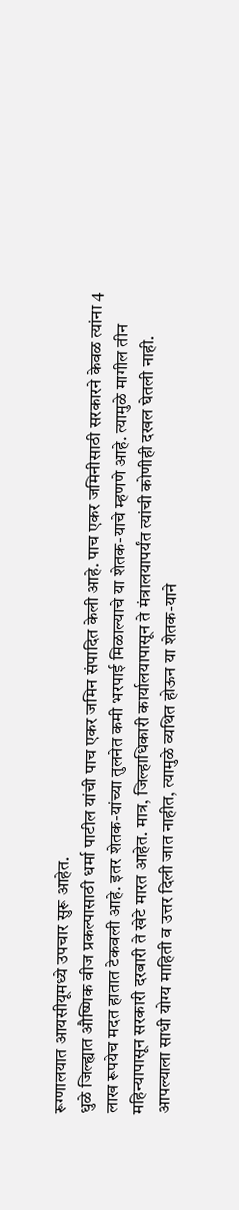रूग्णालयात आयसीयूमध्ये उपचार सुरू आहेत.
धुळे जिल्ह्यात औष्णिक वीज प्रकल्पासाठी धर्मा पाटील यांची पाच एकर जमिन संपादित केली आहे. पाच एकर जमिनीसाठी सरकारने केवळ त्यांना 4 लाख रूपयेच मदत हातात टेकवली आहे. इतर शेतक-यांच्या तुलनेत कमी भरपाई मिळाल्याचे या शेतक-याचे म्हणणे आहे. त्यामुळे मागील तीन महिन्यापासून सरकारी दरबारी ते खेटे मारत आहेत. मात्र, जिल्हाधिकारी कार्यालयापासून ते मंत्रालयापर्यंत त्यांची कोणीही दखल घेतली नाही.
आपल्याला साधी योग्य माहिती व उत्तर दिली जात नाहीत, त्यामुळे व्यथित होऊन या शेतक-याने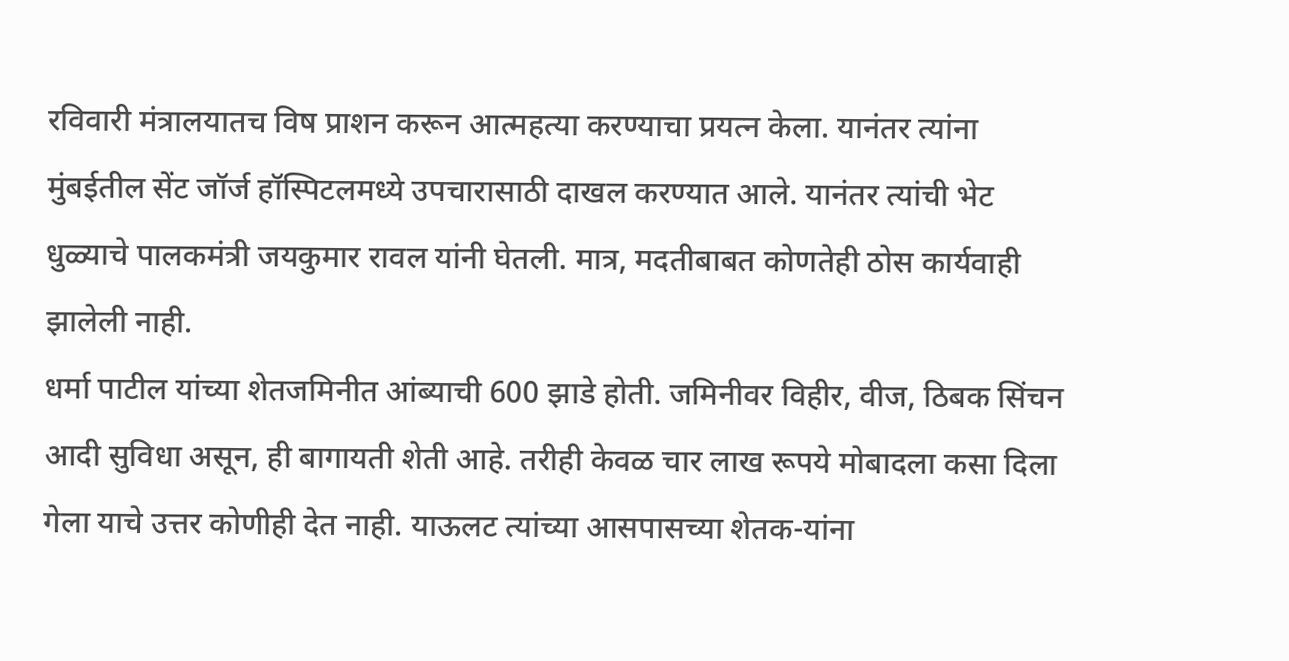रविवारी मंत्रालयातच विष प्राशन करून आत्महत्या करण्याचा प्रयत्न केला. यानंतर त्यांना मुंबईतील सेंट जॉर्ज हॉस्पिटलमध्ये उपचारासाठी दाखल करण्यात आले. यानंतर त्यांची भेट धुळ्याचे पालकमंत्री जयकुमार रावल यांनी घेतली. मात्र, मदतीबाबत कोणतेही ठोस कार्यवाही झालेली नाही.
धर्मा पाटील यांच्या शेतजमिनीत आंब्याची 600 झाडे होती. जमिनीवर विहीर, वीज, ठिबक सिंचन आदी सुविधा असून, ही बागायती शेती आहे. तरीही केवळ चार लाख रूपये मोबादला कसा दिला गेला याचे उत्तर कोणीही देत नाही. याऊलट त्यांच्या आसपासच्या शेतक-यांना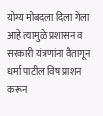योग्य मोबदला दिला गेला आहे त्यामुळे प्रशासन व सरकारी यंत्रणांना वैतागून धर्मा पाटील विष प्राशन करून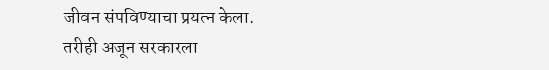जीवन संपविण्याचा प्रयत्न केला. तरीही अजून सरकारला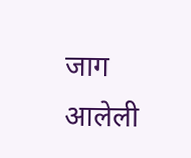जाग आलेली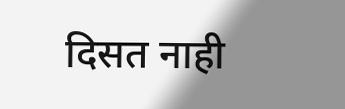दिसत नाही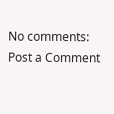No comments:
Post a Comment